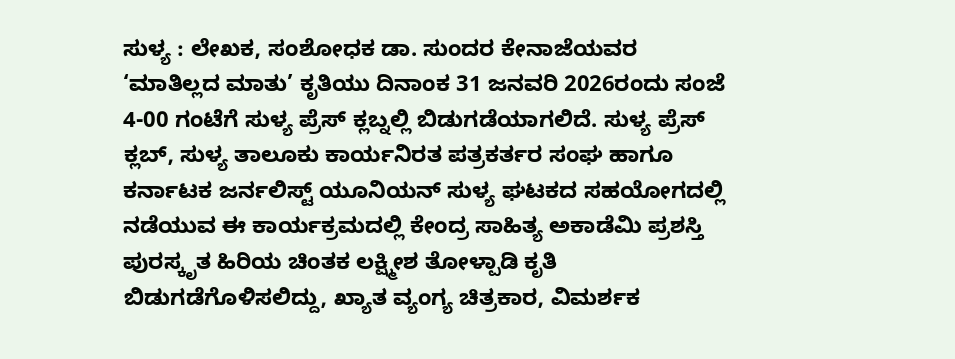ಸುಳ್ಯ : ಲೇಖಕ, ಸಂಶೋಧಕ ಡಾ. ಸುಂದರ ಕೇನಾಜೆಯವರ ‘ಮಾತಿಲ್ಲದ ಮಾತು’ ಕೃತಿಯು ದಿನಾಂಕ 31 ಜನವರಿ 2026ರಂದು ಸಂಜೆ 4-00 ಗಂಟೆಗೆ ಸುಳ್ಯ ಪ್ರೆಸ್ ಕ್ಲಬ್ನಲ್ಲಿ ಬಿಡುಗಡೆಯಾಗಲಿದೆ. ಸುಳ್ಯ ಪ್ರೆಸ್ ಕ್ಲಬ್, ಸುಳ್ಯ ತಾಲೂಕು ಕಾರ್ಯನಿರತ ಪತ್ರಕರ್ತರ ಸಂಘ ಹಾಗೂ ಕರ್ನಾಟಕ ಜರ್ನಲಿಸ್ಟ್ ಯೂನಿಯನ್ ಸುಳ್ಯ ಘಟಕದ ಸಹಯೋಗದಲ್ಲಿ ನಡೆಯುವ ಈ ಕಾರ್ಯಕ್ರಮದಲ್ಲಿ ಕೇಂದ್ರ ಸಾಹಿತ್ಯ ಅಕಾಡೆಮಿ ಪ್ರಶಸ್ತಿ ಪುರಸ್ಕೃತ ಹಿರಿಯ ಚಿಂತಕ ಲಕ್ಷ್ಮೀಶ ತೋಳ್ಪಾಡಿ ಕೃತಿ ಬಿಡುಗಡೆಗೊಳಿಸಲಿದ್ದು, ಖ್ಯಾತ ವ್ಯಂಗ್ಯ ಚಿತ್ರಕಾರ, ವಿಮರ್ಶಕ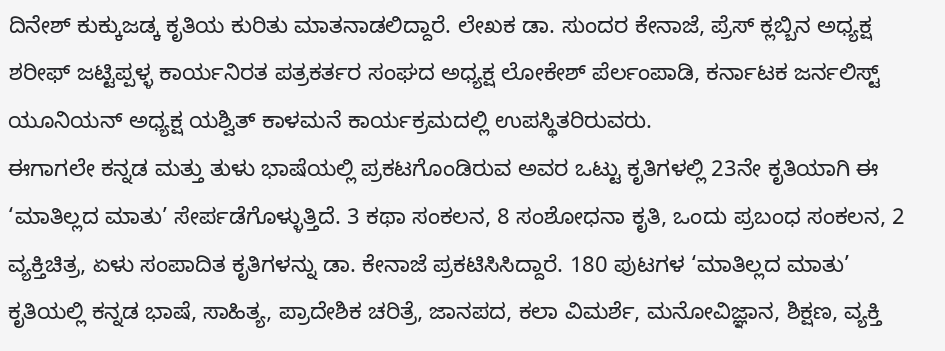ದಿನೇಶ್ ಕುಕ್ಕುಜಡ್ಕ ಕೃತಿಯ ಕುರಿತು ಮಾತನಾಡಲಿದ್ದಾರೆ. ಲೇಖಕ ಡಾ. ಸುಂದರ ಕೇನಾಜೆ, ಪ್ರೆಸ್ ಕ್ಲಬ್ಬಿನ ಅಧ್ಯಕ್ಷ ಶರೀಫ್ ಜಟ್ಟಿಪ್ಪಳ್ಳ ಕಾರ್ಯನಿರತ ಪತ್ರಕರ್ತರ ಸಂಘದ ಅಧ್ಯಕ್ಷ ಲೋಕೇಶ್ ಪೆರ್ಲಂಪಾಡಿ, ಕರ್ನಾಟಕ ಜರ್ನಲಿಸ್ಟ್ ಯೂನಿಯನ್ ಅಧ್ಯಕ್ಷ ಯಶ್ವಿತ್ ಕಾಳಮನೆ ಕಾರ್ಯಕ್ರಮದಲ್ಲಿ ಉಪಸ್ಥಿತರಿರುವರು.
ಈಗಾಗಲೇ ಕನ್ನಡ ಮತ್ತು ತುಳು ಭಾಷೆಯಲ್ಲಿ ಪ್ರಕಟಗೊಂಡಿರುವ ಅವರ ಒಟ್ಟು ಕೃತಿಗಳಲ್ಲಿ 23ನೇ ಕೃತಿಯಾಗಿ ಈ ‘ಮಾತಿಲ್ಲದ ಮಾತು’ ಸೇರ್ಪಡೆಗೊಳ್ಳುತ್ತಿದೆ. 3 ಕಥಾ ಸಂಕಲನ, 8 ಸಂಶೋಧನಾ ಕೃತಿ, ಒಂದು ಪ್ರಬಂಧ ಸಂಕಲನ, 2 ವ್ಯಕ್ತಿಚಿತ್ರ, ಏಳು ಸಂಪಾದಿತ ಕೃತಿಗಳನ್ನು ಡಾ. ಕೇನಾಜೆ ಪ್ರಕಟಿಸಿಸಿದ್ದಾರೆ. 180 ಪುಟಗಳ ‘ಮಾತಿಲ್ಲದ ಮಾತು’ ಕೃತಿಯಲ್ಲಿ ಕನ್ನಡ ಭಾಷೆ, ಸಾಹಿತ್ಯ, ಪ್ರಾದೇಶಿಕ ಚರಿತ್ರೆ, ಜಾನಪದ, ಕಲಾ ವಿಮರ್ಶೆ, ಮನೋವಿಜ್ಞಾನ, ಶಿಕ್ಷಣ, ವ್ಯಕ್ತಿ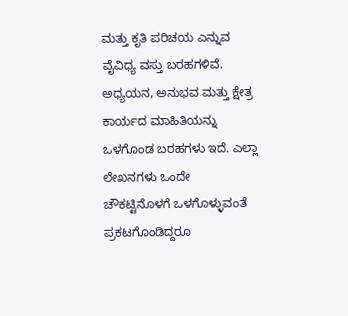ಮತ್ತು ಕೃತಿ ಪರಿಚಯ ಎನ್ನುವ ವೈವಿಧ್ಯ ವಸ್ತು ಬರಹಗಳಿವೆ. ಅಧ್ಯಯನ, ಅನುಭವ ಮತ್ತು ಕ್ಷೇತ್ರ ಕಾರ್ಯದ ಮಾಹಿತಿಯನ್ನು ಒಳಗೊಂಡ ಬರಹಗಳು ಇದೆ. ಎಲ್ಲಾ ಲೇಖನಗಳು ಒಂದೇ ಚೌಕಟ್ಟಿನೊಳಗೆ ಒಳಗೊಳ್ಳುವಂತೆ ಪ್ರಕಟಗೊಂಡಿದ್ದರೂ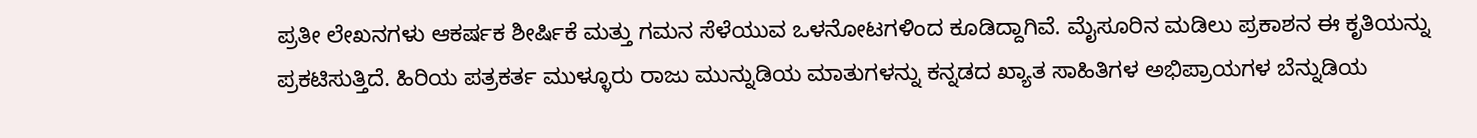ಪ್ರತೀ ಲೇಖನಗಳು ಆಕರ್ಷಕ ಶೀರ್ಷಿಕೆ ಮತ್ತು ಗಮನ ಸೆಳೆಯುವ ಒಳನೋಟಗಳಿಂದ ಕೂಡಿದ್ದಾಗಿವೆ. ಮೈಸೂರಿನ ಮಡಿಲು ಪ್ರಕಾಶನ ಈ ಕೃತಿಯನ್ನು ಪ್ರಕಟಿಸುತ್ತಿದೆ. ಹಿರಿಯ ಪತ್ರಕರ್ತ ಮುಳ್ಳೂರು ರಾಜು ಮುನ್ನುಡಿಯ ಮಾತುಗಳನ್ನು ಕನ್ನಡದ ಖ್ಯಾತ ಸಾಹಿತಿಗಳ ಅಭಿಪ್ರಾಯಗಳ ಬೆನ್ನುಡಿಯ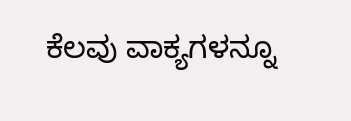ಕೆಲವು ವಾಕ್ಯಗಳನ್ನೂ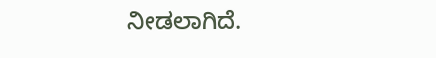ನೀಡಲಾಗಿದೆ.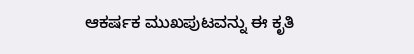ಆಕರ್ಷಕ ಮುಖಪುಟವನ್ನು ಈ ಕೃತಿ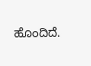ಹೊಂದಿದೆ.